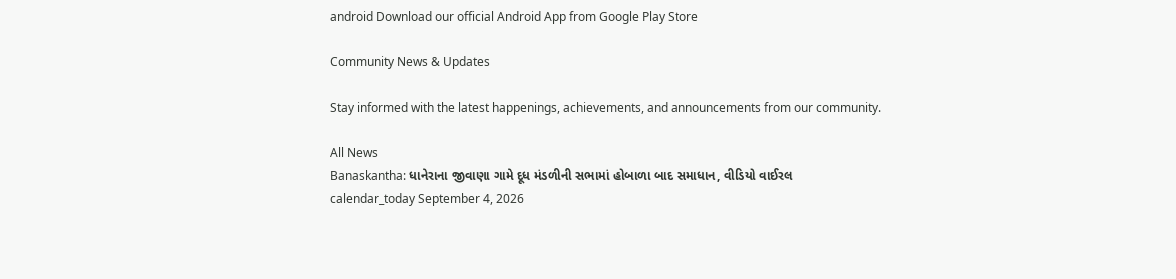android Download our official Android App from Google Play Store

Community News & Updates

Stay informed with the latest happenings, achievements, and announcements from our community.

All News
Banaskantha: ધાનેરાના જીવાણા ગામે દૂધ મંડળીની સભામાં હોબાળા બાદ સમાધાન, વીડિયો વાઈરલ
calendar_today September 4, 2026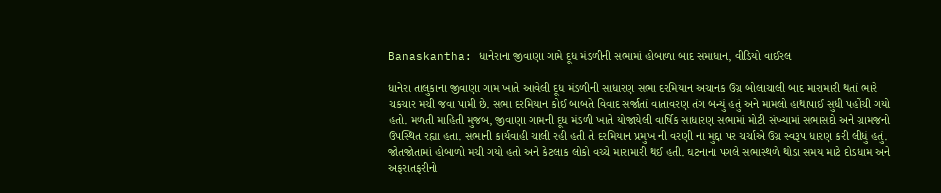Banaskantha: ધાનેરાના જીવાણા ગામે દૂધ મંડળીની સભામાં હોબાળા બાદ સમાધાન, વીડિયો વાઈરલ

ધાનેરા તાલુકાના જીવાણા ગામ ખાતે આવેલી દૂધ મંડળીની સાધારણ સભા દરમિયાન અચાનક ઉગ્ર બોલાચાલી બાદ મારામારી થતાં ભારે ચકચાર મચી જવા પામી છે. સભા દરમિયાન કોઈ બાબતે વિવાદ સર્જાતાં વાતાવરણ તંગ બન્યું હતું અને મામલો હાથાપાઈ સુધી પહોંચી ગયો હતો. મળતી માહિતી મુજબ, જીવાણા ગામની દૂધ મંડળી ખાતે યોજાયેલી વાર્ષિક સાધારણ સભામાં મોટી સંખ્યામાં સભાસદો અને ગ્રામજનો ઉપસ્થિત રહ્યા હતા. સભાની કાર્યવાહી ચાલી રહી હતી તે દરમિયાન પ્રમુખ ની વરણી ના મુદ્દા પર ચર્ચાએ ઉગ્ર સ્વરૂપ ધારણ કરી લીધું હતું. જોતજોતામાં હોબાળો મચી ગયો હતો અને કેટલાક લોકો વચ્ચે મારામારી થઈ હતી. ઘટનાના પગલે સભાસ્થળે થોડા સમય માટે દોડધામ અને અફરાતફરીનો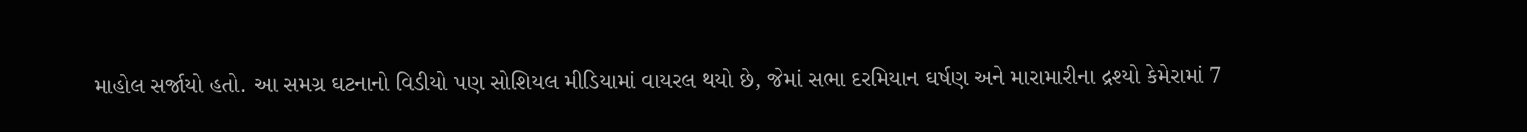માહોલ સર્જાયો હતો. આ સમગ્ર ઘટનાનો વિડીયો પણ સોશિયલ મીડિયામાં વાયરલ થયો છે, જેમાં સભા દરમિયાન ઘર્ષણ અને મારામારીના દ્રશ્યો કેમેરામાં 7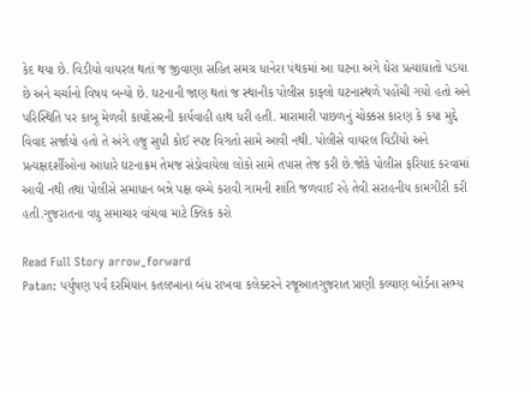કેદ થયા છે. વિડીયો વાયરલ થતાં જ જીવાણા સહિત સમગ્ર ધાનેરા પંથકમાં આ ઘટના અંગે ઘેરા પ્રત્યાઘાતો પડયા છે અને ચર્ચાનો વિષય બન્યો છે. ઘટનાની જાણ થતાં જ સ્થાનીક પોલીસ કાફ્લો ઘટનાસ્થળે પહોંચી ગયો હતો અને પરિસ્થિતિ પર કાબૂ મેળવી કાયદેસરની કાર્યવાહી હાથ ધરી હતી. મારામારી પાછળનું ચોક્કસ કારણ કે કયા મુદ્દે વિવાદ સર્જાયો હતો તે અંગે હજુ સુધી કોઈ સ્પષ્ટ વિગતો સામે આવી નથી. પોલીસે વાયરલ વિડીયો અને પ્રત્યક્ષદર્શીઓના આધારે ઘટનાક્રમ તેમજ સંડોવાયેલા લોકો સામે તપાસ તેજ કરી છે.જોકે પોલીસ ફરિયાદ કરવામાં આવી નથી તથા પોલીસે સમાધાન બન્ને પક્ષ વચ્ચે કરાવી ગામની શાંતિ જળવાઈ રહે તેવી સરાહનીય કામગીરી કરી હતી.ગુજરાતના વધુ સમાચાર વાંચવા માટે ક્લિક કરો

Read Full Story arrow_forward
Patan: પર્યુષણ પર્વ દરમિયાન કતલખાના બંધ રાખવા કલેક્ટરને રજૂઆતગુજરાત પ્રાણી કલ્યાણ બોર્ડના સભ્ય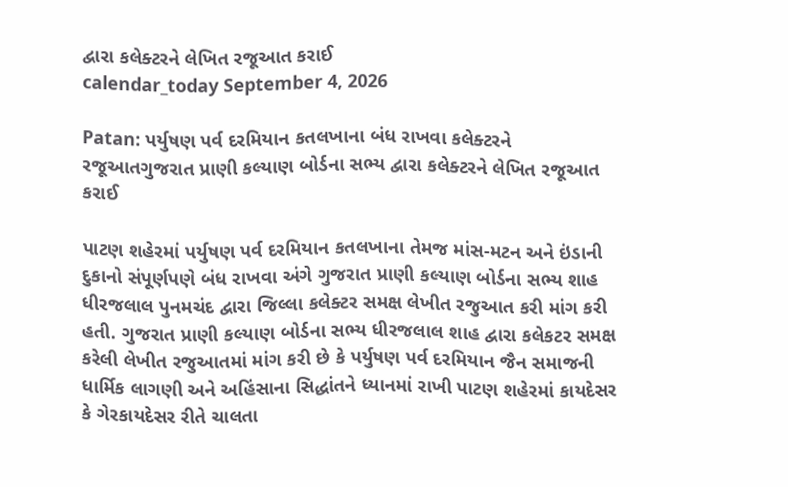દ્વારા કલેક્ટરને લેખિત રજૂઆત કરાઈ
calendar_today September 4, 2026

Patan: પર્યુષણ પર્વ દરમિયાન કતલખાના બંધ રાખવા કલેક્ટરને રજૂઆતગુજરાત પ્રાણી કલ્યાણ બોર્ડના સભ્ય દ્વારા કલેક્ટરને લેખિત રજૂઆત કરાઈ

પાટણ શહેરમાં પર્યુષણ પર્વ દરમિયાન કતલખાના તેમજ માંસ-મટન અને ઇંડાની દુકાનો સંપૂર્ણપણે બંધ રાખવા અંગે ગુજરાત પ્રાણી કલ્યાણ બોર્ડના સભ્ય શાહ ધીરજલાલ પુનમચંદ દ્વારા જિલ્લા કલેક્ટર સમક્ષ લેખીત રજુઆત કરી માંગ કરી હતી. ગુજરાત પ્રાણી કલ્યાણ બોર્ડના સભ્ય ધીરજલાલ શાહ દ્વારા કલેકટર સમક્ષ કરેલી લેખીત રજુઆતમાં માંગ કરી છે કે પર્યુષણ પર્વ દરમિયાન જૈન સમાજની ધાર્મિક લાગણી અને અહિંસાના સિદ્ધાંતને ધ્યાનમાં રાખી પાટણ શહેરમાં કાયદેસર કે ગેરકાયદેસર રીતે ચાલતા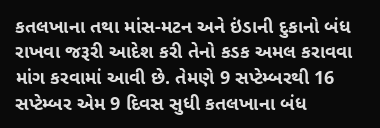કતલખાના તથા માંસ-મટન અને ઇંડાની દુકાનો બંધ રાખવા જરૂરી આદેશ કરી તેનો કડક અમલ કરાવવા માંગ કરવામાં આવી છે. તેમણે 9 સપ્ટેમ્બરથી 16 સપ્ટેમ્બર એમ 9 દિવસ સુધી કતલખાના બંધ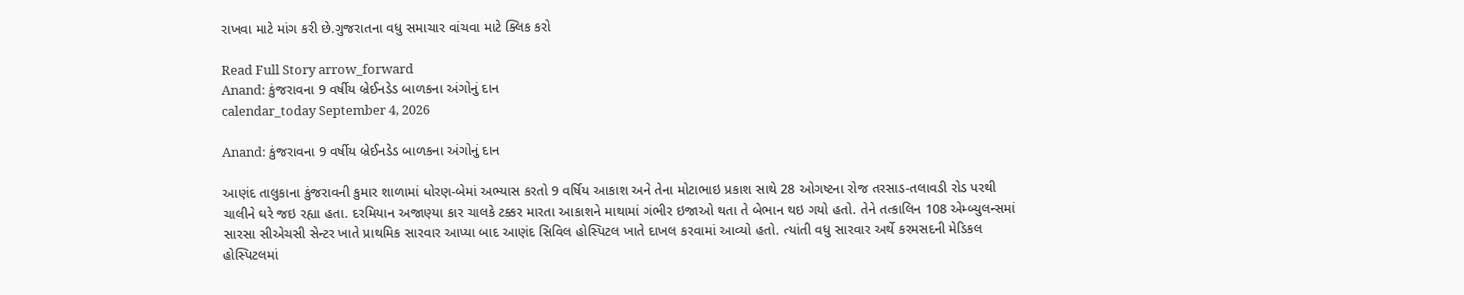રાખવા માટે માંગ કરી છે.ગુજરાતના વધુ સમાચાર વાંચવા માટે ક્લિક કરો

Read Full Story arrow_forward
Anand: કુંજરાવના 9 વર્ષીય બ્રેઈનડેડ બાળકના અંગોનું દાન
calendar_today September 4, 2026

Anand: કુંજરાવના 9 વર્ષીય બ્રેઈનડેડ બાળકના અંગોનું દાન

આણંદ તાલુકાના કુંજરાવની કુમાર શાળામાં ધોરણ-બેમાં અભ્યાસ કરતો 9 વર્ષિય આકાશ અને તેના મોટાભાઇ પ્રકાશ સાથે 28 ઓગષ્ટના રોજ તરસાડ-તલાવડી રોડ પરથી ચાલીને ઘરે જઇ રહ્યા હતા. દરમિયાન અજાણ્યા કાર ચાલકે ટક્કર મારતા આકાશને માથામાં ગંભીર ઇજાઓ થતા તે બેભાન થઇ ગયો હતો. તેને તત્કાલિન 108 એમ્બ્યુલન્સમાં સારસા સીએચસી સેન્ટર ખાતે પ્રાથમિક સારવાર આપ્યા બાદ આણંદ સિવિલ હોસ્પિટલ ખાતે દાખલ કરવામાં આવ્યો હતો. ત્યાંતી વધુ સારવાર અર્થે કરમસદની મેડિકલ હોસ્પિટલમાં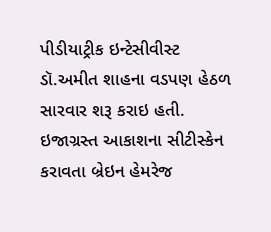પીડીયાટ્રીક ઇન્ટેસીવીસ્ટ ડૉ.અમીત શાહના વડપણ હેઠળ સારવાર શરૂ કરાઇ હતી. ઇજાગ્રસ્ત આકાશના સીટીસ્કેન કરાવતા બ્રેઇન હેમરેજ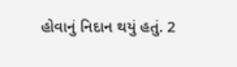હોવાનું નિદાન થયું હતું. 2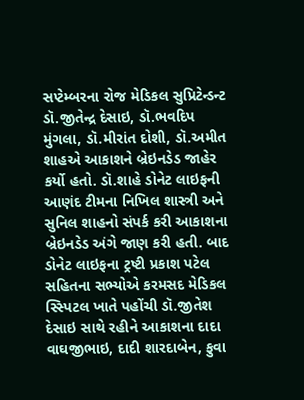સપ્ટેમ્બરના રોજ મેડિકલ સુપ્રિટેન્ડન્ટ ડૉ.જીતેન્દ્ર દેસાઇ, ડૉ.ભવદિપ મુંગલા, ડૉ.મીરાંત દોશી, ડૉ.અમીત શાહએ આકાશને બ્રેઇનડેડ જાહેર કર્યો હતો. ડૉ.શાહે ડોનેટ લાઇફની આણંદ ટીમના નિખિલ શાસ્ત્રી અને સુનિલ શાહનો સંપર્ક કરી આકાશના બ્રેઇનડેડ અંગે જાણ કરી હતી. બાદ ડોનેટ લાઇફના ટ્રષ્ટી પ્રકાશ પટેલ સહિતના સભ્યોએ કરમસદ મેડિકલ સ્સ્પિટલ ખાતે પહોંચી ડૉ.જીતેશ દેસાઇ સાથે રહીને આકાશના દાદા વાઘજીભાઇ, દાદી શારદાબેન, ફુવા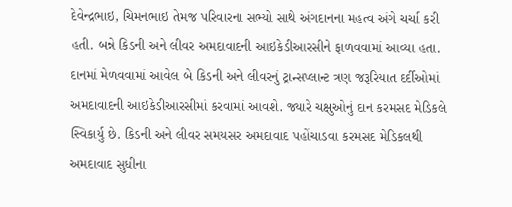દેવેન્દ્રભાઇ, ચિમનભાઇ તેમજ પરિવારના સભ્યો સાથે અંગદાનના મહત્વ અંગે ચર્ચા કરી હતી. બન્ને કિડની અને લીવર અમદાવાદની આઇકેડીઆરસીને ફાળવવામાં આવ્યા હતા. દાનમાં મેળવવામાં આવેલ બે કિડની અને લીવરનું ટ્રાન્સપ્લાન્ટ ત્રણ જરૂરિયાત દર્દીઓમાં અમદાવાદની આઇકેડીઆરસીમાં કરવામાં આવશે. જ્યારે ચક્ષુઓનું દાન કરમસદ મેડિકલે સ્વિકાર્યુ છે. કિડની અને લીવર સમયસર અમદાવાદ પહોંચાડવા કરમસદ મેડિકલથી અમદાવાદ સુધીના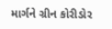માર્ગને ગ્રીન કોરીડોર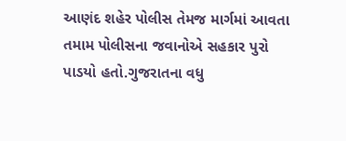આણંદ શહેર પોલીસ તેમજ માર્ગમાં આવતા તમામ પોલીસના જવાનોએ સહકાર પુરો પાડયો હતો.ગુજરાતના વધુ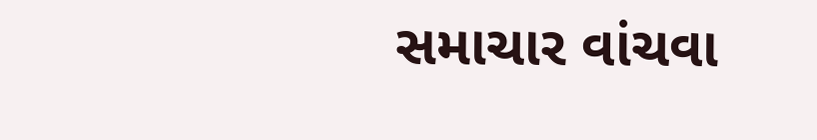સમાચાર વાંચવા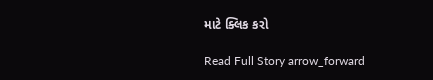માટે ક્લિક કરો

Read Full Story arrow_forward